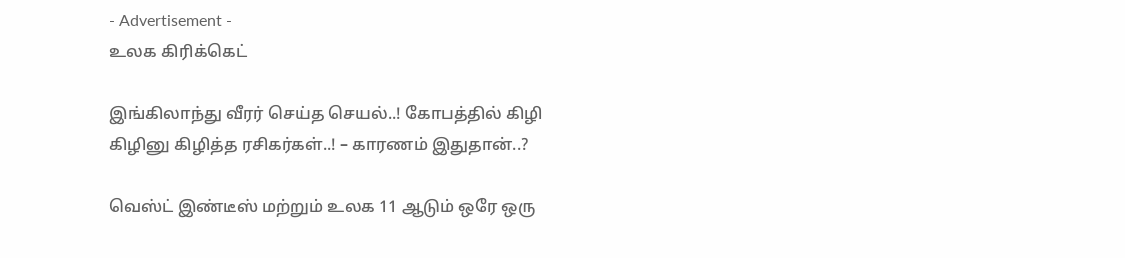- Advertisement -
உலக கிரிக்கெட்

இங்கிலாந்து வீரர் செய்த செயல்..! கோபத்தில் கிழி கிழினு கிழித்த ரசிகர்கள்..! – காரணம் இதுதான்..?

வெஸ்ட் இண்டீஸ் மற்றும் உலக 11 ஆடும் ஒரே ஒரு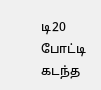டி20 போட்டி கடந்த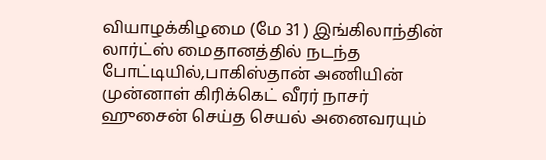வியாழக்கிழமை (மே 31 ) இங்கிலாந்தின் லார்ட்ஸ் மைதானத்தில் நடந்த போட்டியில்,பாகிஸ்தான் அணியின் முன்னாள் கிரிக்கெட் வீரர் நாசர் ஹுசைன் செய்த செயல் அனைவரயும்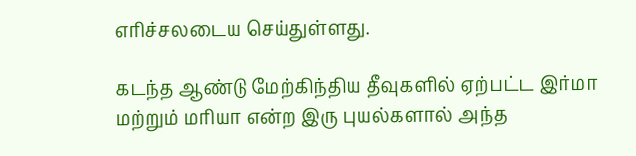எரிச்சலடைய செய்துள்ளது.

கடந்த ஆண்டு மேற்கிந்திய தீவுகளில் ஏற்பட்ட இர்மா மற்றும் மரியா என்ற இரு புயல்களால் அந்த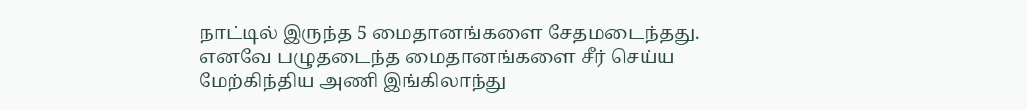நாட்டில் இருந்த 5 மைதானங்களை சேதமடைந்தது. எனவே பழுதடைந்த மைதானங்களை சீர் செய்ய மேற்கிந்திய அணி இங்கிலாந்து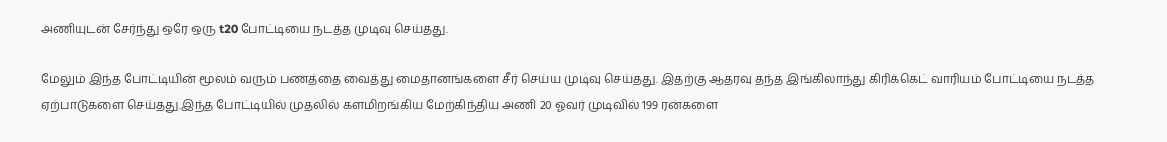அணியுடன் சேர்ந்து ஒரே ஒரு t20 போட்டியை நடத்த முடிவு செய்தது.

மேலும் இந்த போட்டியின் மூலம் வரும் பணத்தை வைத்து மைதானங்களை சீர் செய்ய முடிவு செய்தது. இதற்கு ஆதரவு தந்த இங்கிலாந்து கிரிக்கெட் வாரியம் போட்டியை நடத்த ஏற்பாடுகளை செய்தது.இந்த போட்டியில் முதலில் களமிறங்கிய மேற்கிந்திய அணி 20 ஓவர் முடிவில் 199 ரன்களை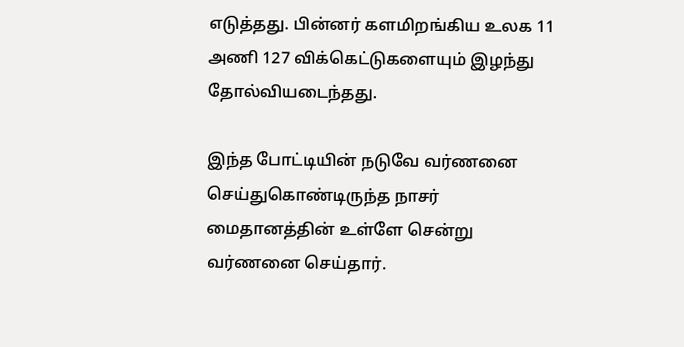எடுத்தது. பின்னர் களமிறங்கிய உலக 11 அணி 127 விக்கெட்டுகளையும் இழந்து தோல்வியடைந்தது.

இந்த போட்டியின் நடுவே வர்ணனை செய்துகொண்டிருந்த நாசர் மைதானத்தின் உள்ளே சென்று வர்ணனை செய்தார்.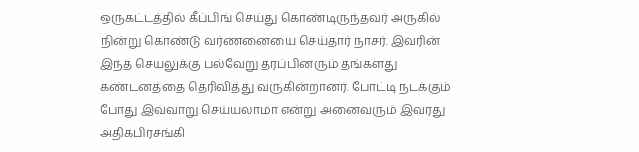ஒருகட்டத்தில் கீப்பிங் செய்து கொண்டிருந்தவர் அருகில் நின்று கொண்டு வர்ணனையை செய்தார் நாசர். இவரின் இந்த செயலுக்கு பல்வேறு தரப்பினரும் தங்களது கண்டனத்தை தெரிவித்து வருகின்றானர். போட்டி நடக்கும் போது இவ்வாறு செய்யலாமா என்று அனைவரும் இவரது அதிகபிரசங்கி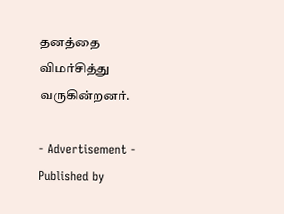தனத்தை விமர்சித்து வருகின்றனர்.

- Advertisement -
Published by